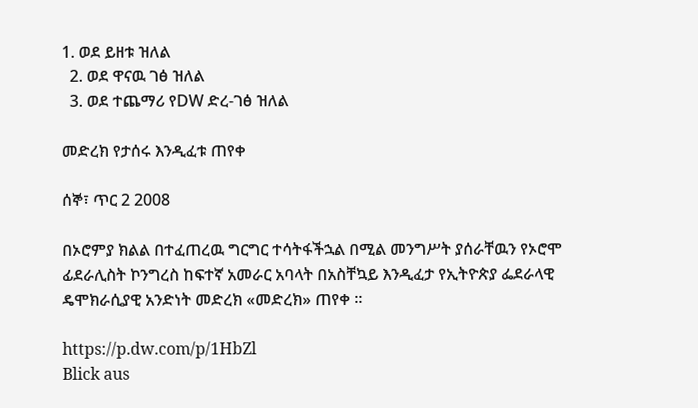1. ወደ ይዘቱ ዝለል
  2. ወደ ዋናዉ ገፅ ዝለል
  3. ወደ ተጨማሪ የDW ድረ-ገፅ ዝለል

መድረክ የታሰሩ እንዲፈቱ ጠየቀ

ሰኞ፣ ጥር 2 2008

በኦሮምያ ክልል በተፈጠረዉ ግርግር ተሳትፋችኋል በሚል መንግሥት ያሰራቸዉን የኦሮሞ ፊደራሊስት ኮንግረስ ከፍተኛ አመራር አባላት በአስቸኳይ እንዲፈታ የኢትዮጵያ ፌደራላዊ ዴሞክራሲያዊ አንድነት መድረክ «መድረክ» ጠየቀ ።

https://p.dw.com/p/1HbZl
Blick aus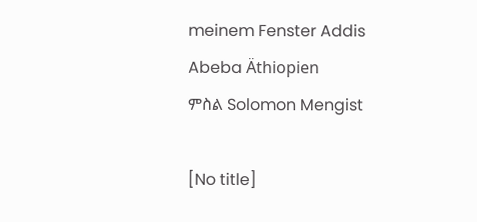meinem Fenster Addis Abeba Äthiopien
ምስል Solomon Mengist

[No title]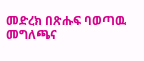መድረክ በጽሑፍ ባወጣዉ መግለጫና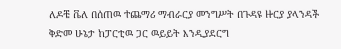ለዶቼ ቬለ በሰጠዉ ተጨማሪ ማብራርያ መንግሥት በጉዳዩ ዙርያ ያላንዳች ቅድመ ሁኔታ ከፓርቲዉ ጋር ዉይይት እንዲያደርግ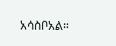አሳስቦአል።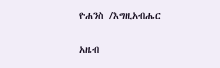ዮሐንስ /እግዚአብሔር

አዜብ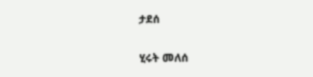ታደሰ

ሂሩት መለሰ